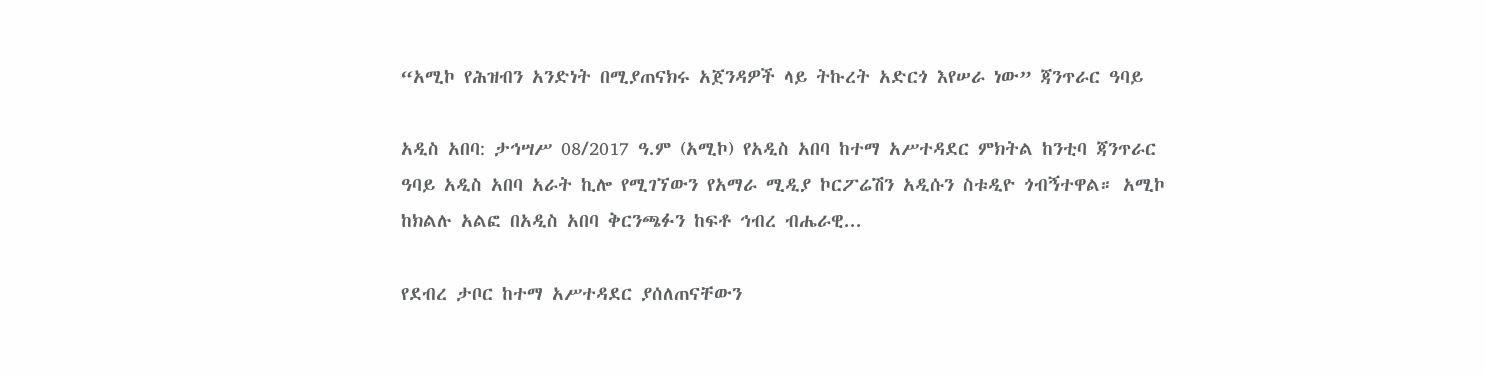“አሚኮ የሕዝብን አንድነት በሚያጠናክሩ አጀንዳዎች ላይ ትኩረት አድርጎ እየሠራ ነው” ጃንጥራር ዓባይ

አዲስ አበባ: ታኅሣሥ 08/2017 ዓ.ም (አሚኮ) የአዲስ አበባ ከተማ አሥተዳደር ምክትል ከንቲባ ጃንጥራር ዓባይ አዲስ አበባ አራት ኪሎ የሚገኘውን የአማራ ሚዲያ ኮርፖሬሽን አዲሱን ስቱዲዮ ጎብኝተዋል። አሚኮ ከክልሉ አልፎ በአዲስ አበባ ቅርንጫፉን ከፍቶ ኅብረ ብሔራዊ...

የደብረ ታቦር ከተማ አሥተዳደር ያሰለጠናቸውን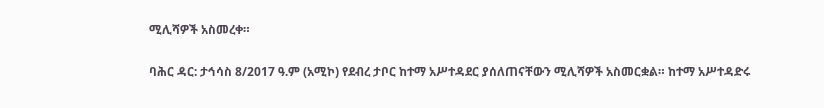ሚሊሻዎች አስመረቀ።

ባሕር ዳር: ታኅሳስ 8/2017 ዓ.ም (አሚኮ) የደብረ ታቦር ከተማ አሥተዳደር ያሰለጠናቸውን ሚሊሻዎች አስመርቋል። ከተማ አሥተዳድሩ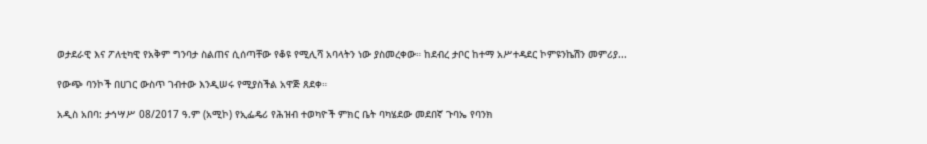ወታደራዊ እና ፖለቲካዊ የአቅም ግንባታ ስልጠና ሲሰጣቸው የቆዩ የሚሊሻ አባላትን ነው ያስመረቀው። ከደብረ ታቦር ከተማ አሥተዳደር ኮምዩንኬሽን መምሪያ...

የውጭ ባንኮች በሀገር ውስጥ ገብተው እንዲሠሩ የሚያስችል አዋጅ ጸደቀ።

አዲስ አበባ: ታኅሣሥ 08/2017 ዓ.ም (አሚኮ) የኢፌዴሪ የሕዝብ ተወካዮች ምክር ቤት ባካሄደው መደበኛ ጉባኤ የባንክ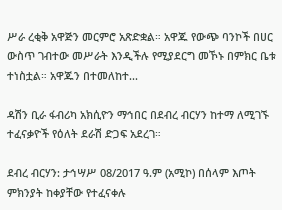ሥራ ረቂቅ አዋጅን መርምሮ አጽድቋል። አዋጁ የውጭ ባንኮች በሀር ውስጥ ገብተው መሥራት እንዲችሉ የሚያደርግ መኾኑ በምክር ቤቱ ተነስቷል። አዋጁን በተመለከተ...

ዳሽን ቢራ ፋብሪካ አክሲዮን ማኅበር በደብረ ብርሃን ከተማ ለሚገኙ ተፈናቃዮች የዕለት ደራሽ ድጋፍ አደረገ።

ደብረ ብርሃን: ታኅሣሥ 08/2017 ዓ.ም (አሚኮ) በሰላም እጦት ምክንያት ከቀያቸው የተፈናቀሉ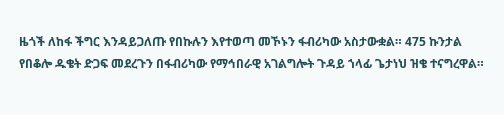ዜጎች ለከፋ ችግር እንዳይጋለጡ የበኩሉን እየተወጣ መኾኑን ፋብሪካው አስታውቋል። 475 ኩንታል የበቆሎ ዱቄት ድጋፍ መደረጉን በፋብሪካው የማኅበራዊ አገልግሎት ጉዳይ ኀላፊ ጌታነህ ዝቄ ተናግረዋል።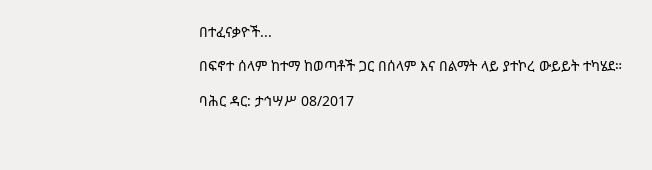በተፈናቃዮች...

በፍኖተ ሰላም ከተማ ከወጣቶች ጋር በሰላም እና በልማት ላይ ያተኮረ ውይይት ተካሄደ።

ባሕር ዳር: ታኅሣሥ 08/2017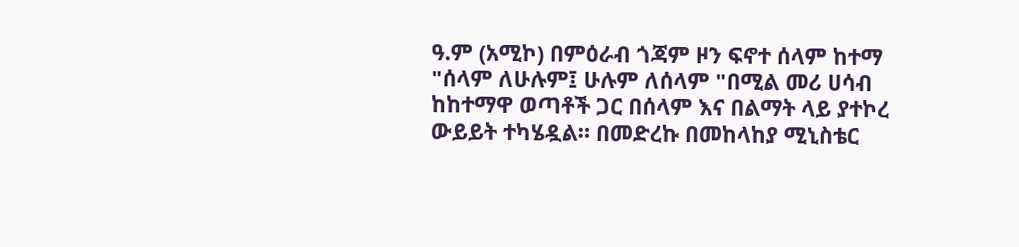ዓ.ም (አሚኮ) በምዕራብ ጎጃም ዞን ፍኖተ ሰላም ከተማ "ሰላም ለሁሉም፤ ሁሉም ለሰላም "በሚል መሪ ሀሳብ ከከተማዋ ወጣቶች ጋር በሰላም እና በልማት ላይ ያተኮረ ውይይት ተካሄዷል። በመድረኩ በመከላከያ ሚኒስቴር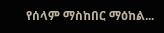የሰላም ማስከበር ማዕከል...